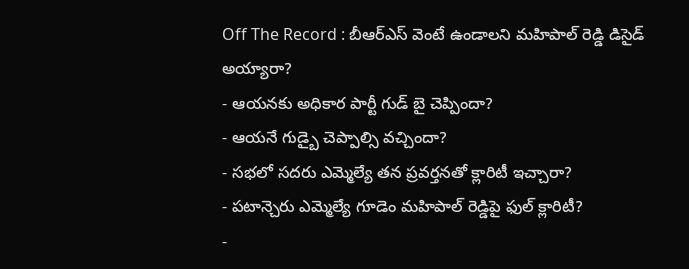Off The Record : బీఆర్ఎస్ వెంటే ఉండాలని మహిపాల్ రెడ్డి డిసైడ్ అయ్యారా?
- ఆయనకు అధికార పార్టీ గుడ్ బై చెప్పిందా?
- ఆయనే గుడ్బై చెప్పాల్సి వచ్చిందా?
- సభలో సదరు ఎమ్మెల్యే తన ప్రవర్తనతో క్లారిటీ ఇచ్చారా?
- పటాన్చెరు ఎమ్మెల్యే గూడెం మహిపాల్ రెడ్డిపై ఫుల్ క్లారిటీ?
-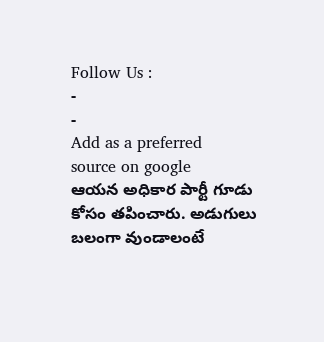Follow Us :
-
-
Add as a preferred
source on google
ఆయన అధికార పార్టీ గూడు కోసం తపించారు. అడుగులు బలంగా వుండాలంటే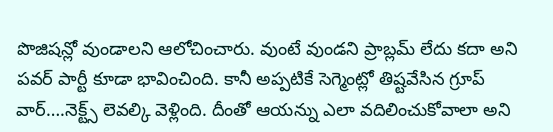పొజిషన్లో వుండాలని ఆలోచించారు. వుంటే వుండని ప్రాబ్లమ్ లేదు కదా అని పవర్ పార్టీ కూడా భావించింది. కానీ అప్పటికే సెగ్మెంట్లో తిష్టవేసిన గ్రూప్ వార్….నెక్ట్స్ లెవల్కి వెళ్లింది. దీంతో ఆయన్ను ఎలా వదిలించుకోవాలా అని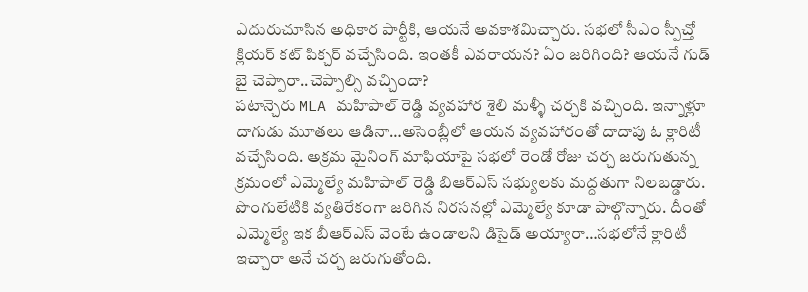ఎదురుచూసిన అధికార పార్టీకి, ఆయనే అవకాశమిచ్చారు. సభలో సీఎం స్పీచ్తో క్లియర్ కట్ పిక్చర్ వచ్చేసింది. ఇంతకీ ఎవరాయన? ఏం జరిగింది? ఆయనే గుడ్ బై చెప్పారా..చెప్పాల్సి వచ్చిందా?
పటాన్చెరు MLA మహిపాల్ రెడ్డి వ్యవహార శైలి మళ్ళీ చర్చకి వచ్చింది. ఇన్నాళ్లూ దాగుడు మూతలు ఆడినా…అసెంబ్లీలో ఆయన వ్యవహారంతో దాదాపు ఓ క్లారిటీ వచ్చేసింది. అక్రమ మైనింగ్ మాఫియాపై సభలో రెండో రోజు చర్చ జరుగుతున్న క్రమంలో ఎమ్మెల్యే మహిపాల్ రెడ్డి బిఆర్ఎస్ సభ్యులకు మద్దతుగా నిలబడ్డారు. పొంగులేటికి వ్యతిరేకంగా జరిగిన నిరసనల్లో ఎమ్మెల్యే కూడా పాల్గొన్నారు. దీంతో ఎమ్మెల్యే ఇక బీఆర్ఎస్ వెంటే ఉండాలని డిసైడ్ అయ్యారా…సభలోనే క్లారిటీ ఇచ్చారా అనే చర్చ జరుగుతోంది.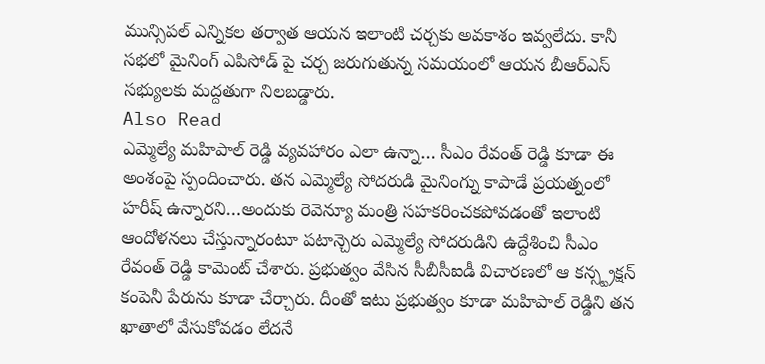మున్సిపల్ ఎన్నికల తర్వాత ఆయన ఇలాంటి చర్చకు అవకాశం ఇవ్వలేదు. కానీ సభలో మైనింగ్ ఎపిసోడ్ పై చర్చ జరుగుతున్న సమయంలో ఆయన బీఆర్ఎస్ సభ్యులకు మద్దతుగా నిలబడ్డారు.
Also Read
ఎమ్మెల్యే మహిపాల్ రెడ్డి వ్యవహారం ఎలా ఉన్నా… సీఎం రేవంత్ రెడ్డి కూడా ఈ అంశంపై స్పందించారు. తన ఎమ్మెల్యే సోదరుడి మైనింగ్ను కాపాడే ప్రయత్నంలో హరీష్ ఉన్నారని…అందుకు రెవెన్యూ మంత్రి సహకరించకపోవడంతో ఇలాంటి ఆందోళనలు చేస్తున్నారంటూ పటాన్చెరు ఎమ్మెల్యే సోదరుడిని ఉద్దేశించి సీఎం రేవంత్ రెడ్డి కామెంట్ చేశారు. ప్రభుత్వం వేసిన సీబీసీఐడీ విచారణలో ఆ కన్స్ట్రక్షన్ కంపెనీ పేరును కూడా చేర్చారు. దీంతో ఇటు ప్రభుత్వం కూడా మహిపాల్ రెడ్డిని తన ఖాతాలో వేసుకోవడం లేదనే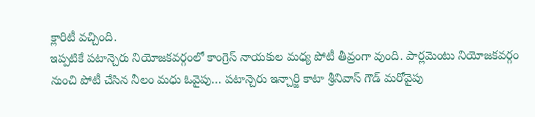క్లారిటీ వచ్చింది.
ఇప్పటికే పటాన్చెరు నియోజకవర్గంలో కాంగ్రెస్ నాయకుల మధ్య పోటీ తీవ్రంగా వుంది. పార్లమెంటు నియోజకవర్గం నుంచి పోటీ చేసిన నీలం మధు ఓవైపు… పటాన్చెరు ఇన్చార్జి కాటా శ్రీనివాస్ గౌడ్ మరోవైపు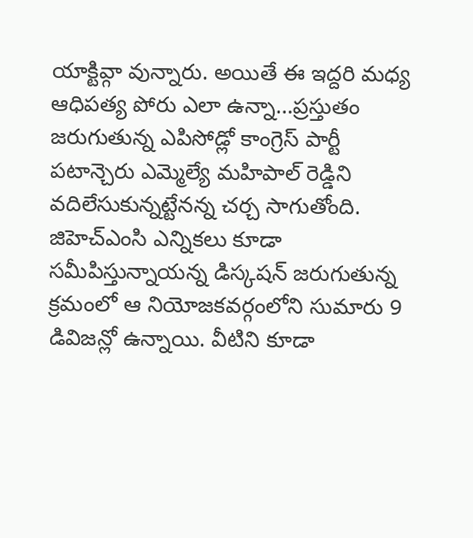యాక్టివ్గా వున్నారు. అయితే ఈ ఇద్దరి మధ్య ఆధిపత్య పోరు ఎలా ఉన్నా…ప్రస్తుతం జరుగుతున్న ఎపిసోడ్లో కాంగ్రెస్ పార్టీ పటాన్చెరు ఎమ్మెల్యే మహిపాల్ రెడ్డిని వదిలేసుకున్నట్టేనన్న చర్చ సాగుతోంది. జిహెచ్ఎంసి ఎన్నికలు కూడా సమీపిస్తున్నాయన్న డిస్కషన్ జరుగుతున్న క్రమంలో ఆ నియోజకవర్గంలోని సుమారు 9 డివిజన్లో ఉన్నాయి. వీటిని కూడా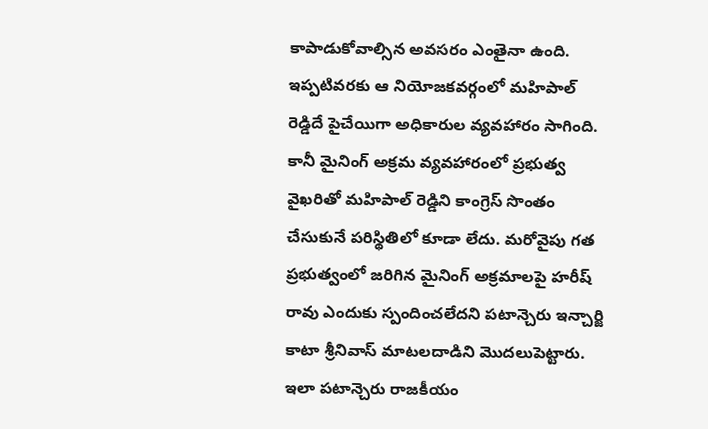కాపాడుకోవాల్సిన అవసరం ఎంతైనా ఉంది. ఇప్పటివరకు ఆ నియోజకవర్గంలో మహిపాల్ రెడ్డిదే పైచేయిగా అధికారుల వ్యవహారం సాగింది. కానీ మైనింగ్ అక్రమ వ్యవహారంలో ప్రభుత్వ వైఖరితో మహిపాల్ రెడ్డిని కాంగ్రెస్ సొంతం చేసుకునే పరిస్థితిలో కూడా లేదు. మరోవైపు గత ప్రభుత్వంలో జరిగిన మైనింగ్ అక్రమాలపై హరీష్ రావు ఎందుకు స్పందించలేదని పటాన్చెరు ఇన్చార్జి కాటా శ్రీనివాస్ మాటలదాడిని మొదలుపెట్టారు. ఇలా పటాన్చెరు రాజకీయం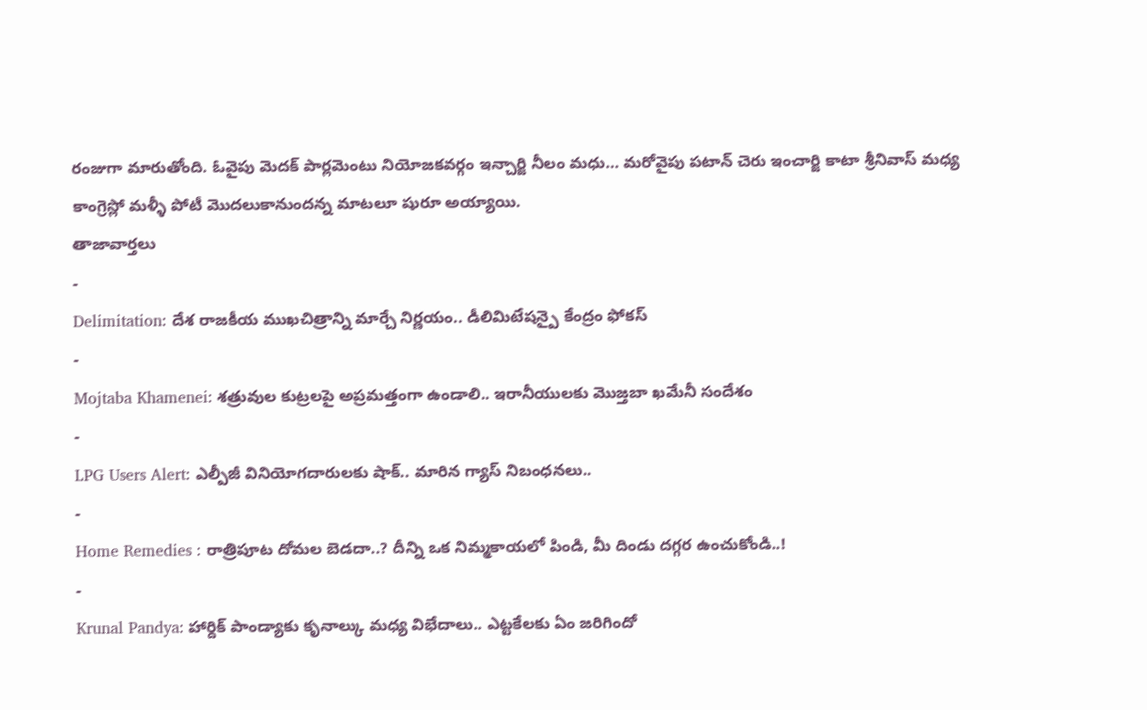రంజుగా మారుతోంది. ఓవైపు మెదక్ పార్లమెంటు నియోజకవర్గం ఇన్చార్జి నీలం మధు… మరోవైపు పటాన్ చెరు ఇంచార్జి కాటా శ్రీనివాస్ మధ్య కాంగ్రెస్లో మళ్ళీ పోటీ మొదలుకానుందన్న మాటలూ షురూ అయ్యాయి.
తాజావార్తలు
-
Delimitation: దేశ రాజకీయ ముఖచిత్రాన్ని మార్చే నిర్ణయం.. డీలిమిటేషన్పై కేంద్రం ఫోకస్
-
Mojtaba Khamenei: శత్రువుల కుట్రలపై అప్రమత్తంగా ఉండాలి.. ఇరానీయులకు మొజ్తబా ఖమేనీ సందేశం
-
LPG Users Alert: ఎల్పీజీ వినియోగదారులకు షాక్.. మారిన గ్యాస్ నిబంధనలు..
-
Home Remedies : రాత్రిపూట దోమల బెడదా..? దీన్ని ఒక నిమ్మకాయలో పిండి, మీ దిండు దగ్గర ఉంచుకోండి..!
-
Krunal Pandya: హార్దిక్ పాండ్యాకు కృనాల్కు మధ్య విభేదాలు.. ఎట్టకేలకు ఏం జరిగిందో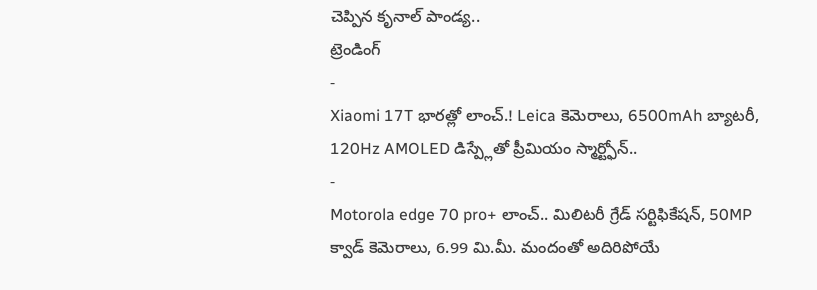చెప్పిన కృనాల్ పాండ్య..
ట్రెండింగ్
-
Xiaomi 17T భారత్లో లాంచ్.! Leica కెమెరాలు, 6500mAh బ్యాటరీ, 120Hz AMOLED డిస్ప్లేతో ప్రీమియం స్మార్ట్ఫోన్..
-
Motorola edge 70 pro+ లాంచ్.. మిలిటరీ గ్రేడ్ సర్టిఫికేషన్, 50MP క్వాడ్ కెమెరాలు, 6.99 మి.మీ. మందంతో అదిరిపోయే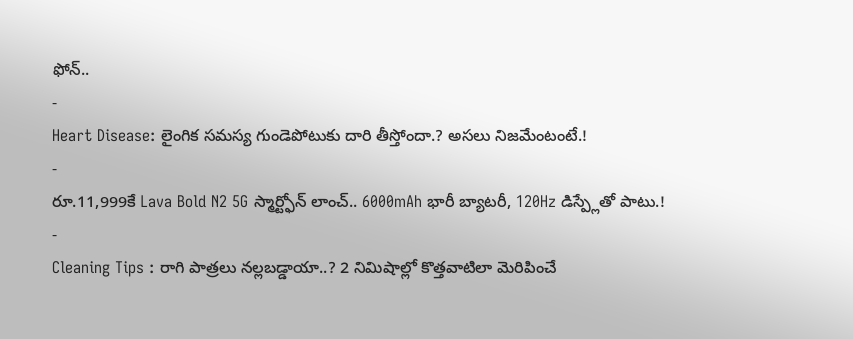ఫోన్..
-
Heart Disease: లైంగిక సమస్య గుండెపోటుకు దారి తీస్తోందా.? అసలు నిజమేంటంటే.!
-
రూ.11,999కే Lava Bold N2 5G స్మార్ట్ఫోన్ లాంచ్.. 6000mAh భారీ బ్యాటరీ, 120Hz డిస్ప్లేతో పాటు.!
-
Cleaning Tips : రాగి పాత్రలు నల్లబడ్డాయా..? 2 నిమిషాల్లో కొత్తవాటిలా మెరిపించే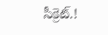సీక్రెట్.!